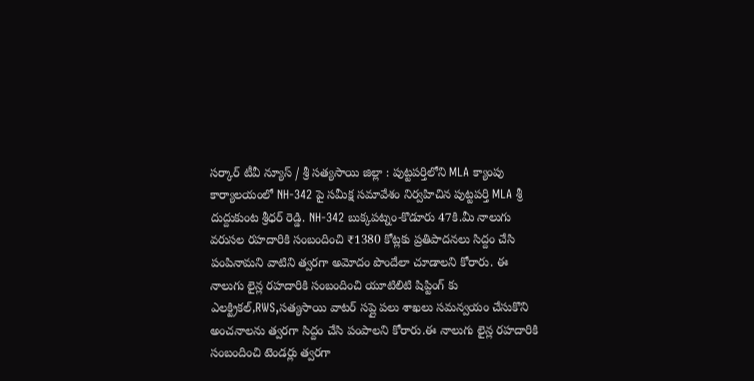సర్కార్ టీవీ న్యూస్ / శ్రీ సత్యసాయి జిల్లా : పుట్టపర్తిలోని MLA క్యాంపు కార్యాలయంలో NH-342 పై సమీక్ష సమావేశం నిర్వహిచిన పుట్టపర్తి MLA శ్రీ దుద్దుకుంట శ్రీధర్ రెడ్డి. NH-342 బుక్కపట్నం-కొడూరు 47కి.మీ నాలుగు వరుసల రహదారికి సంబందించి ₹1380 కోట్లకు ప్రతిపాదనలు సిద్దం చేసి పంపినామని వాటిని త్వరగా అమోదం పొందేలా చూడాలని కోరారు. ఈ నాలుగు లైన్ల రహదారికి సంబందించి యూటిలిటి షిప్టింగ్ కు ఎలక్ట్రికల్,RWS,సత్యసాయి వాటర్ సప్లై పలు శాఖలు సమన్వయం చేసుకొని అంచనాలను త్వరగా సిద్దం చేసి పంపాలని కోరారు.ఈ నాలుగు లైన్ల రహదారికి సంబందించి టెండర్లు త్వరగా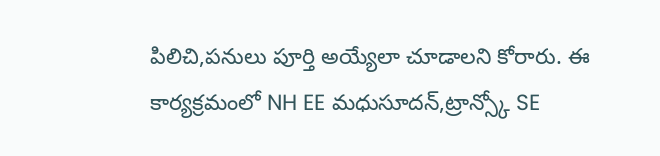పిలిచి,పనులు పూర్తి అయ్యేలా చూడాలని కోరారు. ఈ కార్యక్రమంలో NH EE మధుసూదన్,ట్రాన్స్కో SE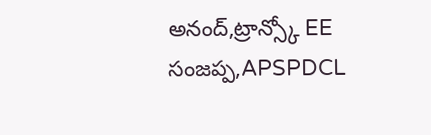అనంద్,ట్రాన్స్కో EE సంజప్ప,APSPDCL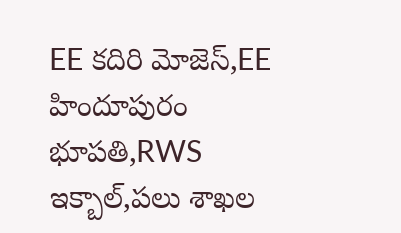EE కదిరి మోజెస్,EE హిందూపురం భూపతి,RWS ఇక్బాల్,పలు శాఖల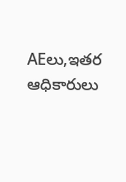AEలు,ఇతర ఆధికారులు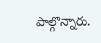పాల్గొన్నారు.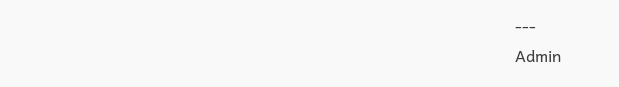---
Admin